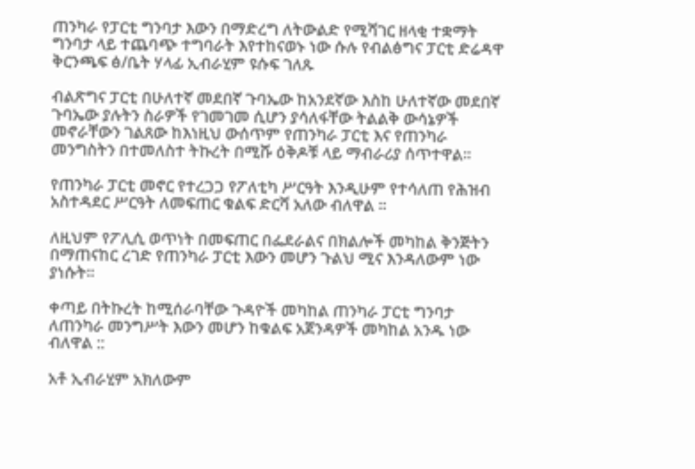ጠንካራ የፓርቲ ግንባታ እውን በማድረግ ለትውልድ የሚሻገር ዘላቂ ተቋማት ግንባታ ላይ ተጨባጭ ተግባራት እየተከናወኑ ነው ሱሉ የብልፅግና ፓርቲ ድሬዳዋ ቅርንጫፍ ፅ/ቤት ሃላፊ ኢብራሂም ዩሱፍ ገለጹ

ብልጽግና ፓርቲ በሁለተኛ መደበኛ ጉባኤው ከአንደኛው እስከ ሁለተኛው መደበኛ ጉባኤው ያሉትን ስራዎች የገመገመ ሲሆን ያሳለፋቸው ትልልቅ ውሳኔዎች መኖራቸውን ገልጸው ከእነዚህ ውሰጥም የጠንካራ ፓርቲ እና የጠንካራ መንግስትን በተመለስተ ትኩረት በሚሹ ዕቅዶቹ ላይ ማብራሪያ ሰጥተዋል።

የጠንካራ ፓርቲ መኖር የተረጋጋ የፖለቲካ ሥርዓት እንዲሁም የተሳለጠ የሕዝብ አስተዳደር ሥርዓት ለመፍጠር ቁልፍ ድርሻ አለው ብለዋል ።

ለዚህም የፖሊሲ ወጥነት በመፍጠር በፌደራልና በክልሎች መካከል ቅንጅትን በማጠናከር ረገድ የጠንካራ ፓርቲ እውን መሆን ጉልህ ሚና እንዳለውም ነው ያነሱት።

ቀጣይ በትኩረት ከሚሰራባቸው ጉዳዮች መካከል ጠንካራ ፓርቲ ግንባታ ለጠንካራ መንግሥት እውን መሆን ከቁልፍ አጀንዳዎች መካከል አንዱ ነው ብለዋል ::

አቶ ኢብራሂም አክለውም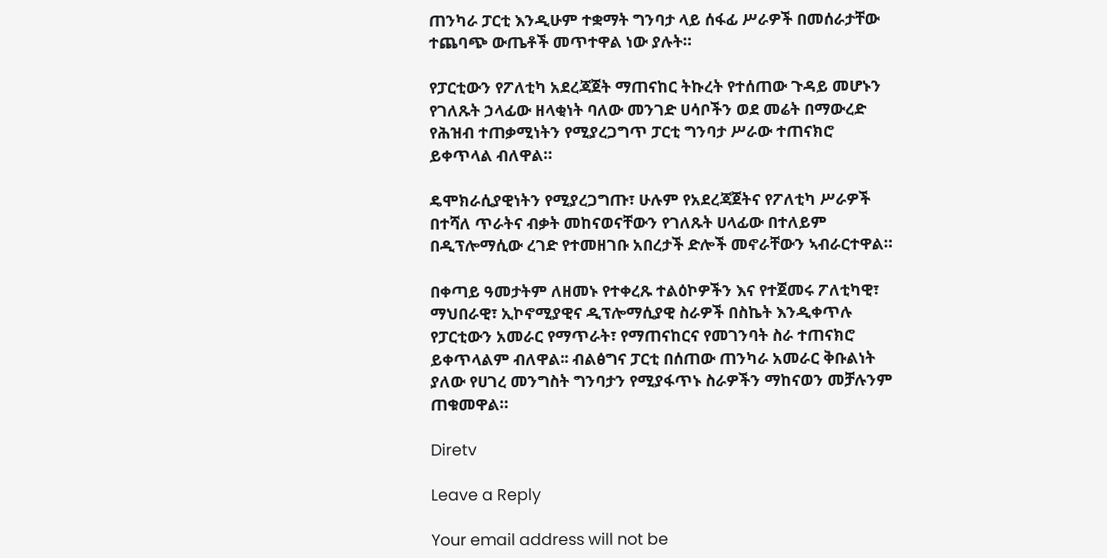ጠንካራ ፓርቲ እንዲሁም ተቋማት ግንባታ ላይ ሰፋፊ ሥራዎች በመሰራታቸው ተጨባጭ ውጤቶች መጥተዋል ነው ያሉት።

የፓርቲውን የፖለቲካ አደረጃጀት ማጠናከር ትኩረት የተሰጠው ጉዳይ መሆኑን የገለጹት ኃላፊው ዘላቂነት ባለው መንገድ ሀሳቦችን ወደ መሬት በማውረድ የሕዝብ ተጠቃሚነትን የሚያረጋግጥ ፓርቲ ግንባታ ሥራው ተጠናክሮ ይቀጥላል ብለዋል።

ዴሞክራሲያዊነትን የሚያረጋግጡ፣ ሁሉም የአደረጃጀትና የፖለቲካ ሥራዎች በተሻለ ጥራትና ብቃት መከናወናቸውን የገለጹት ሀላፊው በተለይም በዲፕሎማሲው ረገድ የተመዘገቡ አበረታች ድሎች መኖራቸውን ኣብራርተዋል።

በቀጣይ ዓመታትም ለዘመኑ የተቀረጹ ተልዕኮዎችን እና የተጀመሩ ፖለቲካዊ፣ ማህበራዊ፣ ኢኮኖሚያዊና ዲፕሎማሲያዊ ስራዎች በስኬት እንዲቀጥሉ የፓርቲውን አመራር የማጥራት፣ የማጠናከርና የመገንባት ስራ ተጠናክሮ ይቀጥላልም ብለዋል፡፡ ብልፅግና ፓርቲ በሰጠው ጠንካራ አመራር ቅቡልነት ያለው የሀገረ መንግስት ግንባታን የሚያፋጥኑ ስራዎችን ማከናወን መቻሉንም ጠቁመዋል።

Diretv

Leave a Reply

Your email address will not be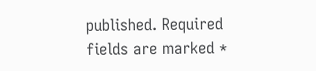published. Required fields are marked *